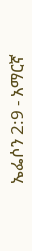ኤፌሶን 2:9 - አማርኛ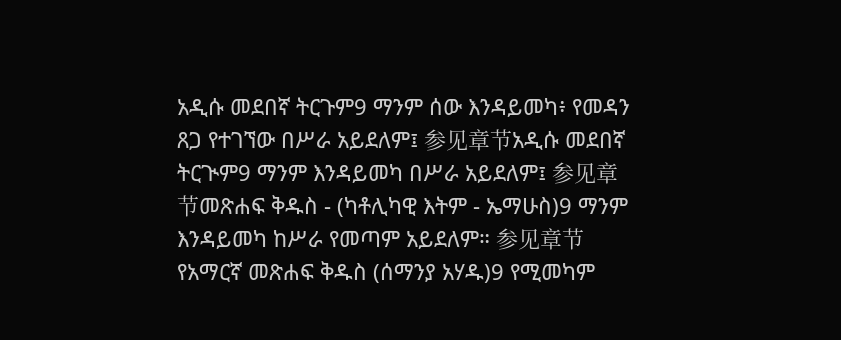አዲሱ መደበኛ ትርጉም9 ማንም ሰው እንዳይመካ፥ የመዳን ጸጋ የተገኘው በሥራ አይደለም፤ 参见章节አዲሱ መደበኛ ትርጒም9 ማንም እንዳይመካ በሥራ አይደለም፤ 参见章节መጽሐፍ ቅዱስ - (ካቶሊካዊ እትም - ኤማሁስ)9 ማንም እንዳይመካ ከሥራ የመጣም አይደለም። 参见章节የአማርኛ መጽሐፍ ቅዱስ (ሰማንያ አሃዱ)9 የሚመካም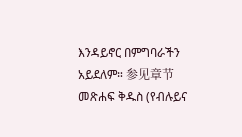እንዳይኖር በምግባራችን አይደለም። 参见章节መጽሐፍ ቅዱስ (የብሉይና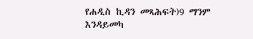የሐዲስ ኪዳን መጻሕፍት)9 ማንም እንዳይመካ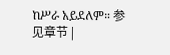ከሥራ አይደለም። 参见章节 |